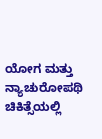ಯೋಗ ಮತ್ತು ನ್ಯಾಚುರೋಪಥಿ ಚಿಕಿತ್ಸೆಯಲ್ಲಿ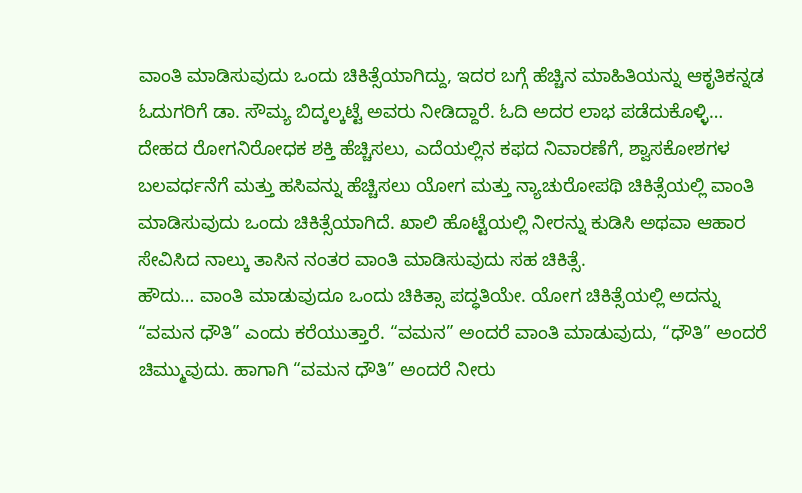ವಾಂತಿ ಮಾಡಿಸುವುದು ಒಂದು ಚಿಕಿತ್ಸೆಯಾಗಿದ್ದು, ಇದರ ಬಗ್ಗೆ ಹೆಚ್ಚಿನ ಮಾಹಿತಿಯನ್ನು ಆಕೃತಿಕನ್ನಡ ಓದುಗರಿಗೆ ಡಾ. ಸೌಮ್ಯ ಬಿದ್ಕಲ್ಕಟ್ಟೆ ಅವರು ನೀಡಿದ್ದಾರೆ. ಓದಿ ಅದರ ಲಾಭ ಪಡೆದುಕೊಳ್ಳಿ…
ದೇಹದ ರೋಗನಿರೋಧಕ ಶಕ್ತಿ ಹೆಚ್ಚಿಸಲು, ಎದೆಯಲ್ಲಿನ ಕಫದ ನಿವಾರಣೆಗೆ, ಶ್ವಾಸಕೋಶಗಳ ಬಲವರ್ಧನೆಗೆ ಮತ್ತು ಹಸಿವನ್ನು ಹೆಚ್ಚಿಸಲು ಯೋಗ ಮತ್ತು ನ್ಯಾಚುರೋಪಥಿ ಚಿಕಿತ್ಸೆಯಲ್ಲಿ ವಾಂತಿ ಮಾಡಿಸುವುದು ಒಂದು ಚಿಕಿತ್ಸೆಯಾಗಿದೆ. ಖಾಲಿ ಹೊಟ್ಟೆಯಲ್ಲಿ ನೀರನ್ನು ಕುಡಿಸಿ ಅಥವಾ ಆಹಾರ ಸೇವಿಸಿದ ನಾಲ್ಕು ತಾಸಿನ ನಂತರ ವಾಂತಿ ಮಾಡಿಸುವುದು ಸಹ ಚಿಕಿತ್ಸೆ.
ಹೌದು… ವಾಂತಿ ಮಾಡುವುದೂ ಒಂದು ಚಿಕಿತ್ಸಾ ಪದ್ಧತಿಯೇ. ಯೋಗ ಚಿಕಿತ್ಸೆಯಲ್ಲಿ ಅದನ್ನು “ವಮನ ಧೌತಿ” ಎಂದು ಕರೆಯುತ್ತಾರೆ. “ವಮನ” ಅಂದರೆ ವಾಂತಿ ಮಾಡುವುದು, “ಧೌತಿ” ಅಂದರೆ ಚಿಮ್ಮುವುದು. ಹಾಗಾಗಿ “ವಮನ ಧೌತಿ” ಅಂದರೆ ನೀರು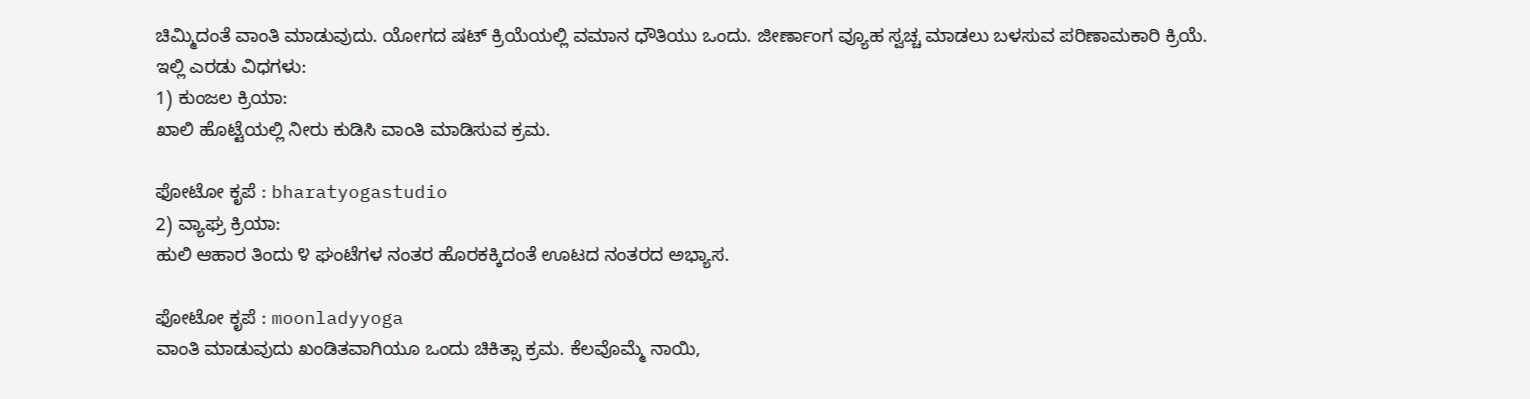ಚಿಮ್ಮಿದಂತೆ ವಾಂತಿ ಮಾಡುವುದು. ಯೋಗದ ಷಟ್ ಕ್ರಿಯೆಯಲ್ಲಿ ವಮಾನ ಧೌತಿಯು ಒಂದು. ಜೀರ್ಣಾಂಗ ವ್ಯೂಹ ಸ್ವಚ್ಚ ಮಾಡಲು ಬಳಸುವ ಪರಿಣಾಮಕಾರಿ ಕ್ರಿಯೆ.
ಇಲ್ಲಿ ಎರಡು ವಿಧಗಳು:
1) ಕುಂಜಲ ಕ್ರಿಯಾ:
ಖಾಲಿ ಹೊಟ್ಟೆಯಲ್ಲಿ ನೀರು ಕುಡಿಸಿ ವಾಂತಿ ಮಾಡಿಸುವ ಕ್ರಮ.

ಫೋಟೋ ಕೃಪೆ : bharatyogastudio
2) ವ್ಯಾಘ್ರ ಕ್ರಿಯಾ:
ಹುಲಿ ಆಹಾರ ತಿಂದು ೪ ಘಂಟೆಗಳ ನಂತರ ಹೊರಕಕ್ಕಿದಂತೆ ಊಟದ ನಂತರದ ಅಭ್ಯಾಸ.

ಫೋಟೋ ಕೃಪೆ : moonladyyoga
ವಾಂತಿ ಮಾಡುವುದು ಖಂಡಿತವಾಗಿಯೂ ಒಂದು ಚಿಕಿತ್ಸಾ ಕ್ರಮ. ಕೆಲವೊಮ್ಮೆ ನಾಯಿ,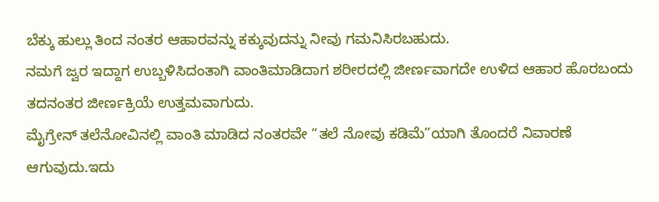ಬೆಕ್ಕು ಹುಲ್ಲು ತಿಂದ ನಂತರ ಆಹಾರವನ್ನು ಕಕ್ಕುವುದನ್ನು ನೀವು ಗಮನಿಸಿರಬಹುದು.
ನಮಗೆ ಜ್ವರ ಇದ್ದಾಗ ಉಬ್ಬಳಿಸಿದಂತಾಗಿ ವಾಂತಿಮಾಡಿದಾಗ ಶರೀರದಲ್ಲಿ ಜೀರ್ಣವಾಗದೇ ಉಳಿದ ಆಹಾರ ಹೊರಬಂದು ತದನಂತರ ಜೀರ್ಣಕ್ರಿಯೆ ಉತ್ತಮವಾಗುದು.
ಮೈಗ್ರೇನ್ ತಲೆನೋವಿನಲ್ಲಿ ವಾಂತಿ ಮಾಡಿದ ನಂತರವೇ “ತಲೆ ನೋವು ಕಡಿಮೆ”ಯಾಗಿ ತೊಂದರೆ ನಿವಾರಣೆ ಆಗುವುದು.ಇದು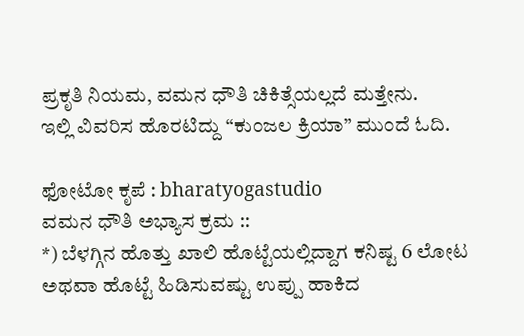ಪ್ರಕೃತಿ ನಿಯಮ, ವಮನ ಧೌತಿ ಚಿಕಿತ್ಸೆಯಲ್ಲದೆ ಮತ್ತೇನು.
ಇಲ್ಲಿ ವಿವರಿಸ ಹೊರಟಿದ್ದು “ಕುಂಜಲ ಕ್ರಿಯಾ” ಮುಂದೆ ಓದಿ.

ಫೋಟೋ ಕೃಪೆ : bharatyogastudio
ವಮನ ಧೌತಿ ಅಭ್ಯಾಸ ಕ್ರಮ ::
*) ಬೆಳಗ್ಗಿನ ಹೊತ್ತು ಖಾಲಿ ಹೊಟ್ಟೆಯಲ್ಲಿದ್ದಾಗ ಕನಿಷ್ಟ 6 ಲೋಟ ಅಥವಾ ಹೊಟ್ಟೆ ಹಿಡಿಸುವಷ್ಟು ಉಪ್ಪು ಹಾಕಿದ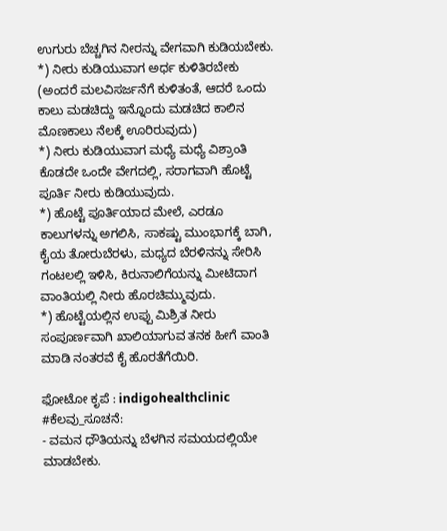ಉಗುರು ಬೆಚ್ಚಗಿನ ನೀರನ್ನು ವೇಗವಾಗಿ ಕುಡಿಯಬೇಕು.
*) ನೀರು ಕುಡಿಯುವಾಗ ಅರ್ಧ ಕುಳಿತಿರಬೇಕು (ಅಂದರೆ ಮಲವಿಸರ್ಜನೆಗೆ ಕುಳಿತಂತೆ, ಆದರೆ ಒಂದು ಕಾಲು ಮಡಚಿದ್ದು ಇನ್ನೊಂದು ಮಡಚಿದ ಕಾಲಿನ ಮೊಣಕಾಲು ನೆಲಕ್ಕೆ ಊರಿರುವುದು)
*) ನೀರು ಕುಡಿಯುವಾಗ ಮಧ್ಯೆ ಮಧ್ಯೆ ವಿಶ್ರಾಂತಿ ಕೊಡದೇ ಒಂದೇ ವೇಗದಲ್ಲಿ, ಸರಾಗವಾಗಿ ಹೊಟ್ಟೆ ಪೂರ್ತಿ ನೀರು ಕುಡಿಯುವುದು.
*) ಹೊಟ್ಟೆ ಪೂರ್ತಿಯಾದ ಮೇಲೆ, ಎರಡೂ ಕಾಲುಗಳನ್ನು ಅಗಲಿಸಿ, ಸಾಕಷ್ಟು ಮುಂಭಾಗಕ್ಕೆ ಬಾಗಿ, ಕೈಯ ತೋರುಬೆರಳು, ಮಧ್ಯದ ಬೆರಳಿನನ್ನು ಸೇರಿಸಿ ಗಂಟಲಲ್ಲಿ ಇಳಿಸಿ, ಕಿರುನಾಲಿಗೆಯನ್ನು ಮೀಟಿದಾಗ ವಾಂತಿಯಲ್ಲಿ ನೀರು ಹೊರಚಿಮ್ಮುವುದು.
*) ಹೊಟ್ಟೆಯಲ್ಲಿನ ಉಪ್ಪು ಮಿಶ್ರಿತ ನೀರು ಸಂಪೂರ್ಣವಾಗಿ ಖಾಲಿಯಾಗುವ ತನಕ ಹೀಗೆ ವಾಂತಿ ಮಾಡಿ ನಂತರವೆ ಕೈ ಹೊರತೆಗೆಯಿರಿ.

ಫೋಟೋ ಕೃಪೆ : indigohealthclinic
#ಕೆಲವು_ಸೂಚನೆ:
- ವಮನ ಧೌತಿಯನ್ನು ಬೆಳಗಿನ ಸಮಯದಲ್ಲಿಯೇ ಮಾಡಬೇಕು.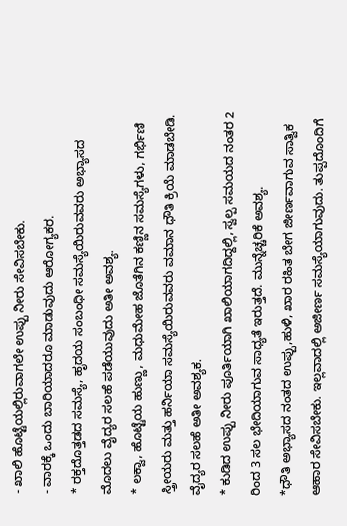- ಖಾಲಿ ಹೊಟ್ಟೆಯಲ್ಲಿರುವಾಗಲೇ ಉಪ್ಪು ನೀರು ಸೇವಿಸಬೇಕು.
- ವಾರಕ್ಕೆ ಒಂದು ಬಾರಿಯಾದರೂ ಮಾಡುವುದು ಆರೋಗ್ಯಕರ.
* ರಕ್ತದೊತ್ತಡದ ಸಮಸ್ಯೆ, ಹೃದಯ ಸಂಬಂಧೀ ಸಮಸ್ಯೆಯಿರುವವರು ಅಭ್ಯಾಸದ ಮೊದಲು ವೈದ್ಯರ ಸಲಹೆ ಪಡೆಯುವುದು ಅತೀ ಅವಶ್ಯ.
* ಲಕ್ವಾ, ಹೊಟ್ಟೆಯ ಹುಣ್ಣು, ಮಧುಮೇಹ ಜೊತೆಗಿನ ಕಣ್ಣಿನ ಸಮಸ್ಯೆಗಳು, ಗರ್ಭಿಣಿ ಸ್ತ್ರೀಯರು ಮತ್ತು ಹರ್ನಿಯಾ ಸಮಸ್ಯೆಯಿರುವವರು ವಮಾನ ಧೌತಿ ಕ್ರಿಯೆ ಮಾಡಬೇಡಿ.
ವೈದ್ಯರ ಸಲಹೆ ಅತೀ ಅವಶ್ಯಕ.
* ಕುಡಿದ ಉಪ್ಪು ನೀರು ಪೂರ್ತಿಯಾಗಿ ಖಾಲಿಯಾಗದಿದ್ದಲ್ಲಿ, ಸ್ವಲ್ಪ ಸಮಯದ ನಂತರ 2 ರಿಂದ 3 ಸಲ ಭೇದಿಯಾಗುವ ಸಾಧ್ಯತೆ ಇರುತ್ತದೆ. ಮುನ್ನೆಚ್ಚರಿಕೆ ಅವಶ್ಯ.
*ಧೌತಿ ಅಭ್ಯಾಸದ ನಂತದ ಉಪ್ಪು,ಹುಳಿ, ಖಾರ ರಹಿತ ಬೇಗ ಜೀರ್ಣವಾಗುವ ಸಾತ್ವಿಕ ಆಹಾರ ಸೇವಿಸಬೇಕು. ಇಲ್ಲವಾದಲ್ಲಿ ಅಜೀರ್ಣ ಸಮಸ್ಯೆಯಾಗುವುದು. ತುಪ್ಪದೊಂದಿಗೆ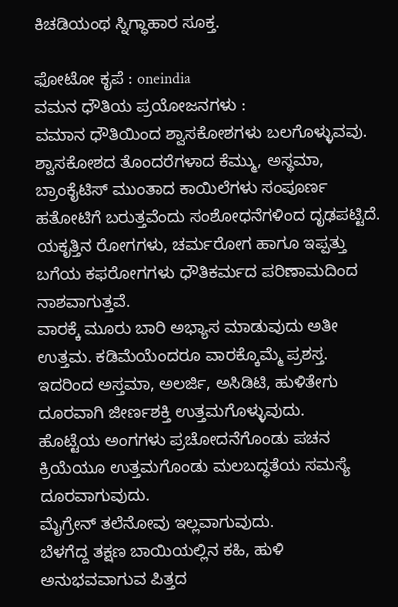ಕಿಚಡಿಯಂಥ ಸ್ನಿಗ್ಧಾಹಾರ ಸೂಕ್ತ.

ಫೋಟೋ ಕೃಪೆ : oneindia
ವಮನ ಧೌತಿಯ ಪ್ರಯೋಜನಗಳು :
ವಮಾನ ಧೌತಿಯಿಂದ ಶ್ವಾಸಕೋಶಗಳು ಬಲಗೊಳ್ಳುವವು.
ಶ್ವಾಸಕೋಶದ ತೊಂದರೆಗಳಾದ ಕೆಮ್ಮು, ಅಸ್ಥಮಾ, ಬ್ರಾಂಕೈಟಿಸ್ ಮುಂತಾದ ಕಾಯಿಲೆಗಳು ಸಂಪೂರ್ಣ ಹತೋಟಿಗೆ ಬರುತ್ತವೆಂದು ಸಂಶೋಧನೆಗಳಿಂದ ದೃಢಪಟ್ಟಿದೆ.
ಯಕೃತ್ತಿನ ರೋಗಗಳು, ಚರ್ಮರೋಗ ಹಾಗೂ ಇಪ್ಪತ್ತು ಬಗೆಯ ಕಫರೋಗಗಳು ಧೌತಿಕರ್ಮದ ಪರಿಣಾಮದಿಂದ ನಾಶವಾಗುತ್ತವೆ.
ವಾರಕ್ಕೆ ಮೂರು ಬಾರಿ ಅಭ್ಯಾಸ ಮಾಡುವುದು ಅತೀ ಉತ್ತಮ. ಕಡಿಮೆಯೆಂದರೂ ವಾರಕ್ಕೊಮ್ಮೆ ಪ್ರಶಸ್ತ.
ಇದರಿಂದ ಅಸ್ತಮಾ, ಅಲರ್ಜಿ, ಅಸಿಡಿಟಿ, ಹುಳಿತೇಗು ದೂರವಾಗಿ ಜೀರ್ಣಶಕ್ತಿ ಉತ್ತಮಗೊಳ್ಳುವುದು.
ಹೊಟ್ಟೆಯ ಅಂಗಗಳು ಪ್ರಚೋದನೆಗೊಂಡು ಪಚನ ಕ್ರಿಯೆಯೂ ಉತ್ತಮಗೊಂಡು ಮಲಬದ್ಧತೆಯ ಸಮಸ್ಯೆ ದೂರವಾಗುವುದು.
ಮೈಗ್ರೇನ್ ತಲೆನೋವು ಇಲ್ಲವಾಗುವುದು.
ಬೆಳಗೆದ್ದ ತಕ್ಷಣ ಬಾಯಿಯಲ್ಲಿನ ಕಹಿ, ಹುಳಿ ಅನುಭವವಾಗುವ ಪಿತ್ತದ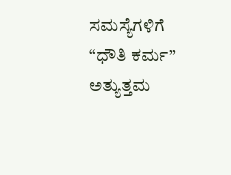ಸಮಸ್ಯೆಗಳಿಗೆ “ಧೌತಿ ಕರ್ಮ” ಅತ್ಯುತ್ತಮ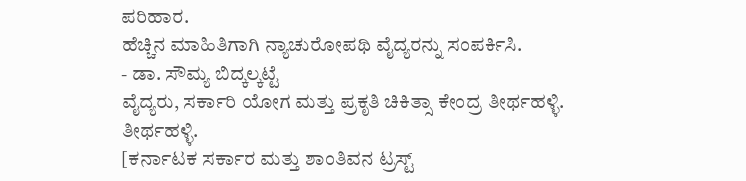ಪರಿಹಾರ.
ಹೆಚ್ಚಿನ ಮಾಹಿತಿಗಾಗಿ ನ್ಯಾಚುರೋಪಥಿ ವೈದ್ಯರನ್ನು ಸಂಪರ್ಕಿಸಿ.
- ಡಾ. ಸೌಮ್ಯ ಬಿದ್ಕಲ್ಕಟ್ಟೆ
ವೈದ್ಯರು, ಸರ್ಕಾರಿ ಯೋಗ ಮತ್ತು ಪ್ರಕೃತಿ ಚಿಕಿತ್ಸಾ ಕೇಂದ್ರ ತೀರ್ಥಹಳ್ಳಿ. ತೀರ್ಥಹಳ್ಳಿ.
[ಕರ್ನಾಟಕ ಸರ್ಕಾರ ಮತ್ತು ಶಾಂತಿವನ ಟ್ರಸ್ಟ್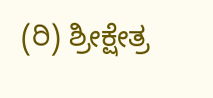(ರಿ) ಶ್ರೀಕ್ಷೇತ್ರ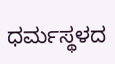ಧರ್ಮಸ್ಥಳದ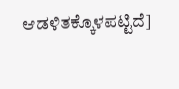ಆಡಳಿತಕ್ಕೊಳಪಟ್ಟಿದೆ]